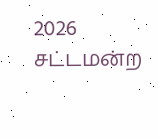2026 சட்டமன்ற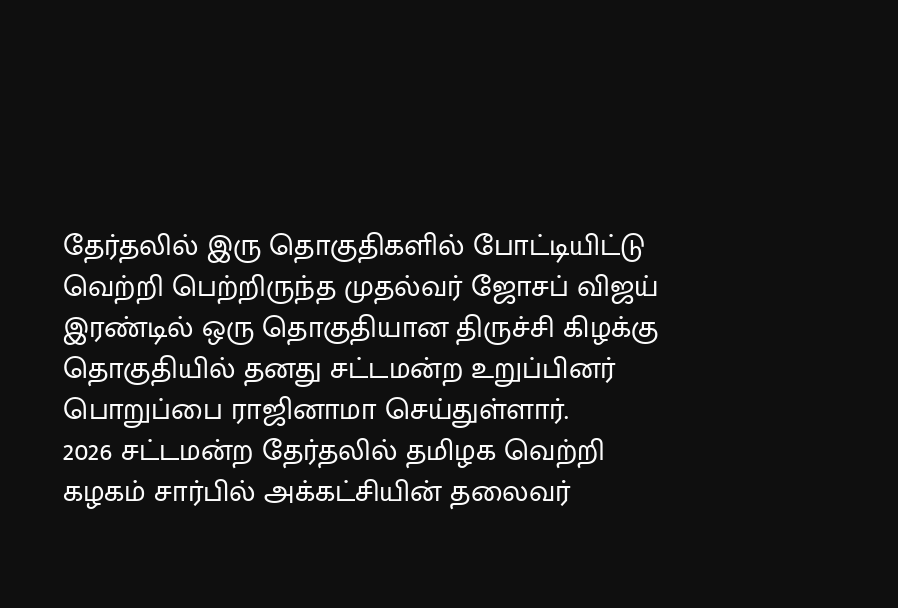தேர்தலில் இரு தொகுதிகளில் போட்டியிட்டு வெற்றி பெற்றிருந்த முதல்வர் ஜோசப் விஜய் இரண்டில் ஒரு தொகுதியான திருச்சி கிழக்கு தொகுதியில் தனது சட்டமன்ற உறுப்பினர் பொறுப்பை ராஜினாமா செய்துள்ளார்.
2026 சட்டமன்ற தேர்தலில் தமிழக வெற்றி கழகம் சார்பில் அக்கட்சியின் தலைவர்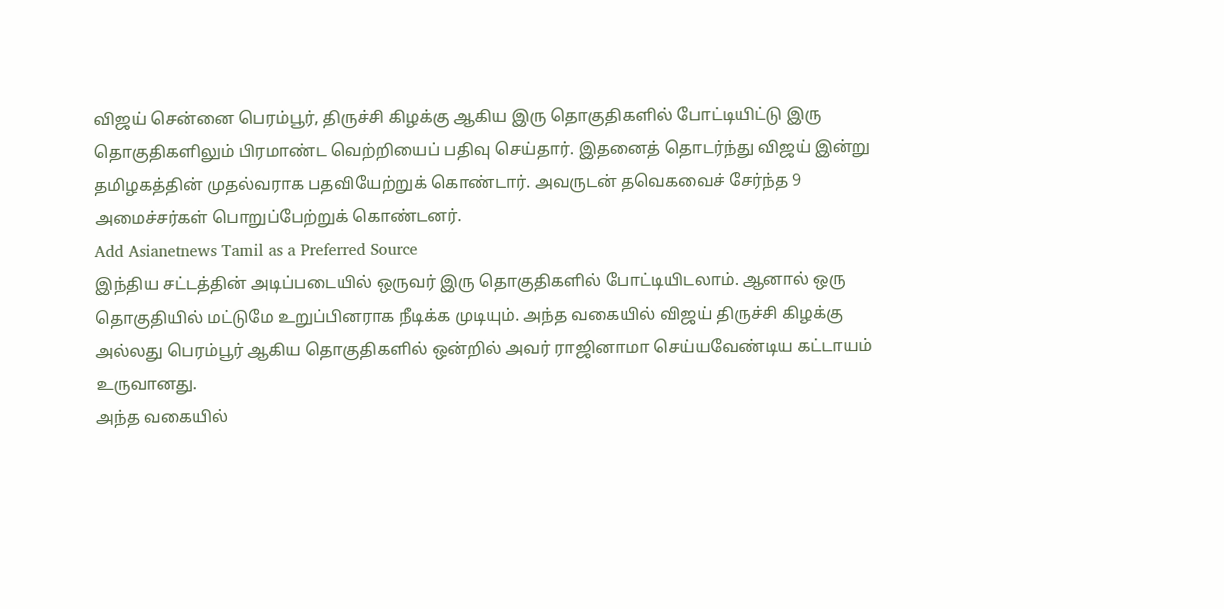விஜய் சென்னை பெரம்பூர், திருச்சி கிழக்கு ஆகிய இரு தொகுதிகளில் போட்டியிட்டு இரு தொகுதிகளிலும் பிரமாண்ட வெற்றியைப் பதிவு செய்தார். இதனைத் தொடர்ந்து விஜய் இன்று தமிழகத்தின் முதல்வராக பதவியேற்றுக் கொண்டார். அவருடன் தவெகவைச் சேர்ந்த 9 அமைச்சர்கள் பொறுப்பேற்றுக் கொண்டனர்.
Add Asianetnews Tamil as a Preferred Source
இந்திய சட்டத்தின் அடிப்படையில் ஒருவர் இரு தொகுதிகளில் போட்டியிடலாம். ஆனால் ஒரு தொகுதியில் மட்டுமே உறுப்பினராக நீடிக்க முடியும். அந்த வகையில் விஜய் திருச்சி கிழக்கு அல்லது பெரம்பூர் ஆகிய தொகுதிகளில் ஒன்றில் அவர் ராஜினாமா செய்யவேண்டிய கட்டாயம் உருவானது.
அந்த வகையில்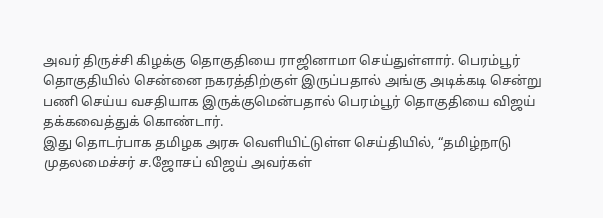அவர் திருச்சி கிழக்கு தொகுதியை ராஜினாமா செய்துள்ளார். பெரம்பூர் தொகுதியில் சென்னை நகரத்திற்குள் இருப்பதால் அங்கு அடிக்கடி சென்று பணி செய்ய வசதியாக இருக்குமென்பதால் பெரம்பூர் தொகுதியை விஜய் தக்கவைத்துக் கொண்டார்.
இது தொடர்பாக தமிழக அரசு வெளியிட்டுள்ள செய்தியில், “தமிழ்நாடு முதலமைச்சர் ச.ஜோசப் விஜய் அவர்கள்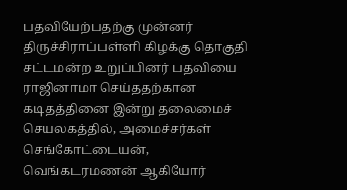பதவியேற்பதற்கு முன்னர் திருச்சிராப்பள்ளி கிழக்கு தொகுதி சட்டமன்ற உறுப்பினர் பதவியை ராஜினாமா செய்ததற்கான கடிதத்தினை இன்று தலைமைச் செயலகத்தில், அமைச்சர்கள் செங்கோட்டையன், வெங்கடரமணன் ஆகியோர்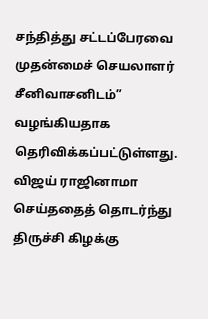சந்தித்து சட்டப்பேரவை முதன்மைச் செயலாளர் சீனிவாசனிடம்” வழங்கியதாக தெரிவிக்கப்பட்டுள்ளது.
விஜய் ராஜினாமா செய்ததைத் தொடர்ந்து திருச்சி கிழக்கு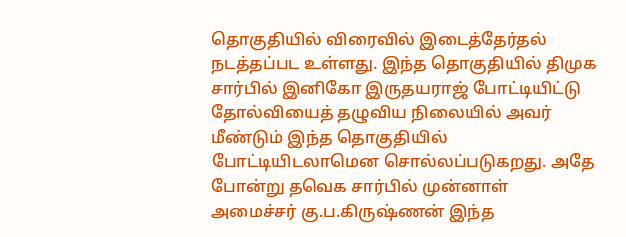தொகுதியில் விரைவில் இடைத்தேர்தல் நடத்தப்பட உள்ளது. இந்த தொகுதியில் திமுக சார்பில் இனிகோ இருதயராஜ் போட்டியிட்டு தோல்வியைத் தழுவிய நிலையில் அவர் மீண்டும் இந்த தொகுதியில் போட்டியிடலாமென சொல்லப்படுகறது. அதே போன்று தவெக சார்பில் முன்னாள் அமைச்சர் கு.ப.கிருஷ்ணன் இந்த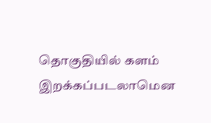தொகுதியில் களம் இறக்கப்படலாமென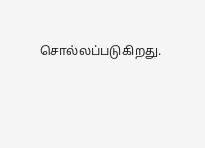சொல்லப்படுகிறது.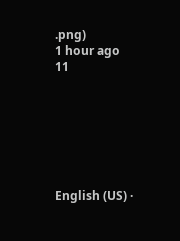.png)
1 hour ago
11







English (US) ·